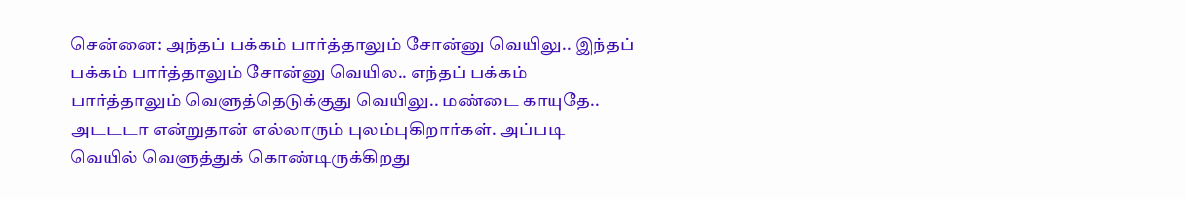சென்னை: அந்தப் பக்கம் பார்த்தாலும் சோன்னு வெயிலு.. இந்தப் பக்கம் பார்த்தாலும் சோன்னு வெயில.. எந்தப் பக்கம் பார்த்தாலும் வெளுத்தெடுக்குது வெயிலு.. மண்டை காயுதே.. அடடடா என்றுதான் எல்லாரும் புலம்புகிறார்கள். அப்படி வெயில் வெளுத்துக் கொண்டிருக்கிறது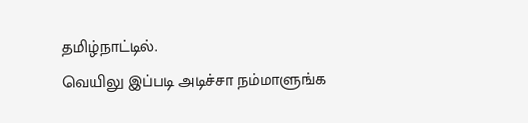தமிழ்நாட்டில்.
வெயிலு இப்படி அடிச்சா நம்மாளுங்க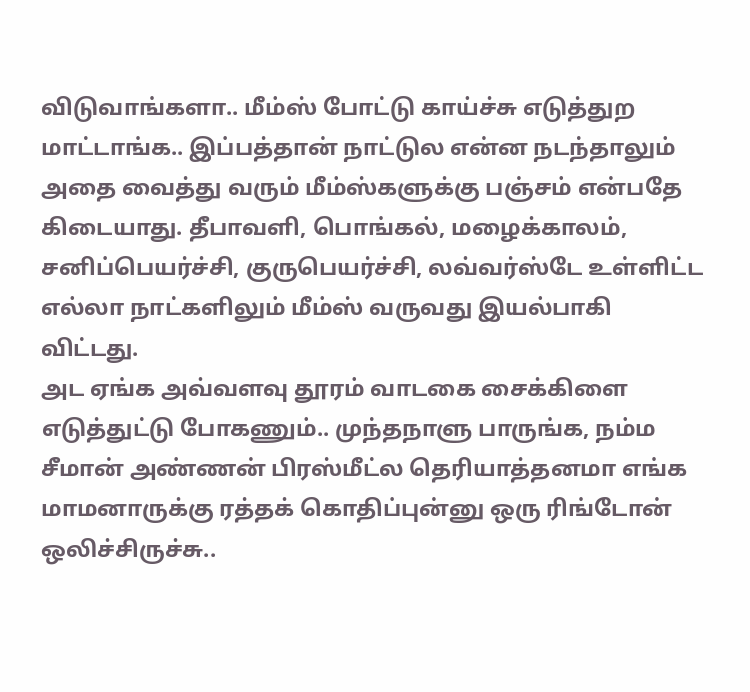விடுவாங்களா.. மீம்ஸ் போட்டு காய்ச்சு எடுத்துற மாட்டாங்க.. இப்பத்தான் நாட்டுல என்ன நடந்தாலும் அதை வைத்து வரும் மீம்ஸ்களுக்கு பஞ்சம் என்பதே கிடையாது. தீபாவளி, பொங்கல், மழைக்காலம், சனிப்பெயர்ச்சி, குருபெயர்ச்சி, லவ்வர்ஸ்டே உள்ளிட்ட எல்லா நாட்களிலும் மீம்ஸ் வருவது இயல்பாகி விட்டது.
அட ஏங்க அவ்வளவு தூரம் வாடகை சைக்கிளை எடுத்துட்டு போகணும்.. முந்தநாளு பாருங்க, நம்ம சீமான் அண்ணன் பிரஸ்மீட்ல தெரியாத்தனமா எங்க மாமனாருக்கு ரத்தக் கொதிப்புன்னு ஒரு ரிங்டோன் ஒலிச்சிருச்சு..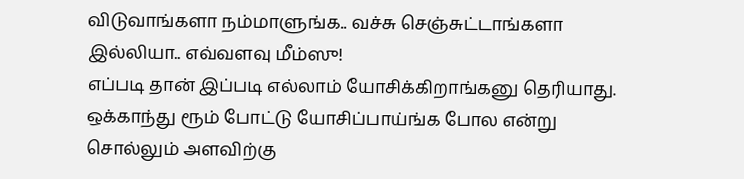விடுவாங்களா நம்மாளுங்க.. வச்சு செஞ்சுட்டாங்களா இல்லியா.. எவ்வளவு மீம்ஸு!
எப்படி தான் இப்படி எல்லாம் யோசிக்கிறாங்கனு தெரியாது. ஒக்காந்து ரூம் போட்டு யோசிப்பாய்ங்க போல என்று சொல்லும் அளவிற்கு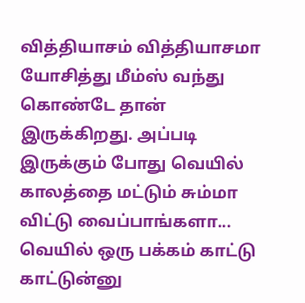வித்தியாசம் வித்தியாசமா யோசித்து மீம்ஸ் வந்து கொண்டே தான் இருக்கிறது. அப்படி இருக்கும் போது வெயில் காலத்தை மட்டும் சும்மா விட்டு வைப்பாங்களா... வெயில் ஒரு பக்கம் காட்டு காட்டுன்னு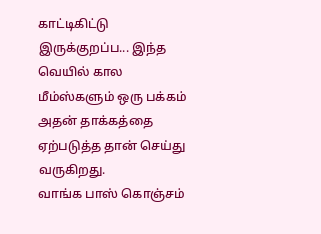காட்டிகிட்டு இருக்குறப்ப... இந்த வெயில் கால மீம்ஸ்களும் ஒரு பக்கம் அதன் தாக்கத்தை ஏற்படுத்த தான் செய்து வருகிறது.
வாங்க பாஸ் கொஞ்சம்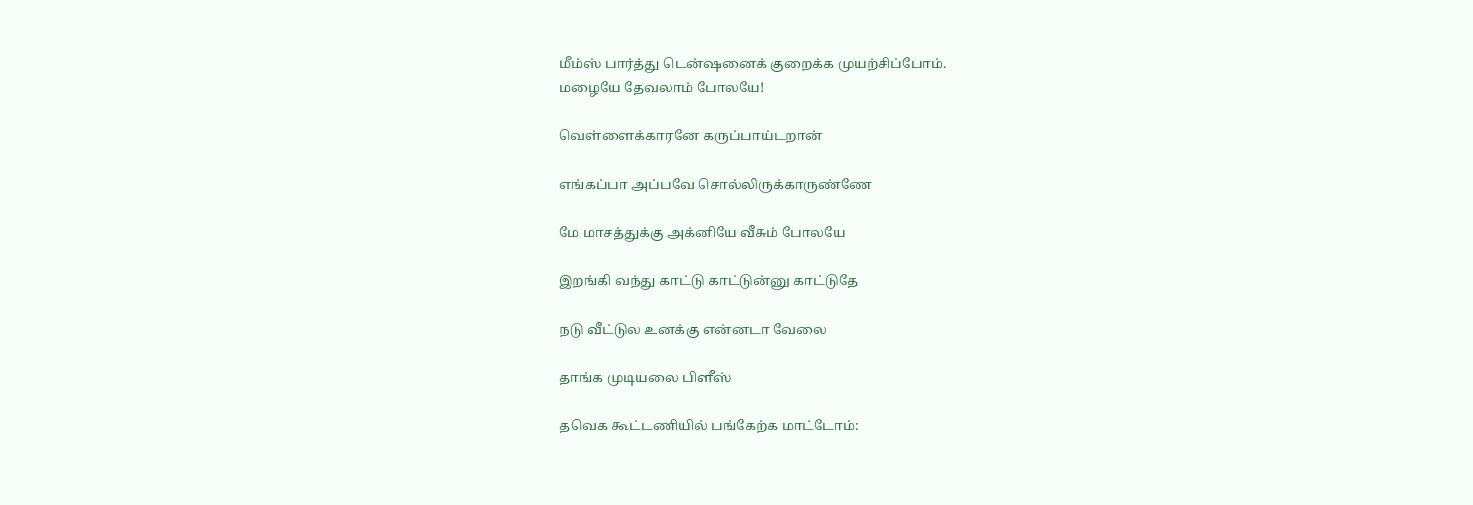மீம்ஸ் பார்த்து டென்ஷனைக் குறைக்க முயற்சிப்போம்.
மழையே தேவலாம் போலயே!

வெள்ளைக்காரனே கருப்பாய்டறான்

எங்கப்பா அப்பவே சொல்லிருக்காருண்ணே

மே மாசத்துக்கு அக்னியே வீசும் போலயே

இறங்கி வந்து காட்டு காட்டுன்னு காட்டுதே

நடு வீட்டுல உனக்கு என்னடா வேலை

தாங்க முடியலை பிளீஸ்

தவெக கூட்டணியில் பங்கேற்க மாட்டோம்: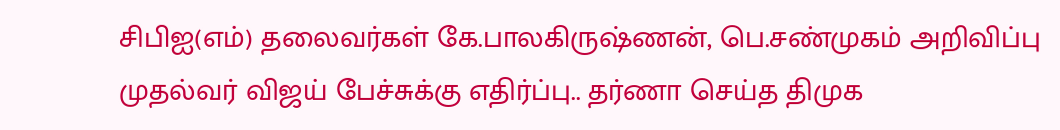சிபிஐ(எம்) தலைவர்கள் கே.பாலகிருஷ்ணன், பெ.சண்முகம் அறிவிப்பு
முதல்வர் விஜய் பேச்சுக்கு எதிர்ப்பு.. தர்ணா செய்த திமுக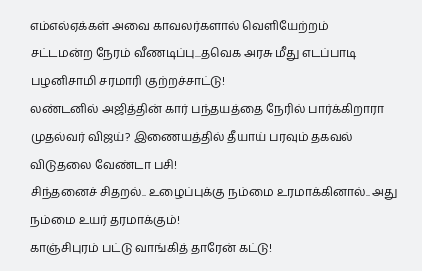எம்எல்ஏக்கள் அவை காவலர்களால் வெளியேற்றம்
சட்டமன்ற நேரம் வீணடிப்பு...தவெக அரசு மீது எடப்பாடி பழனிசாமி சரமாரி குற்றச்சாட்டு!
லண்டனில் அஜித்தின் கார் பந்தயத்தை நேரில் பார்க்கிறாரா முதல்வர் விஜய்? இணையத்தில் தீயாய் பரவும் தகவல்
விடுதலை வேண்டா பசி!
சிந்தனைச் சிதறல்.. உழைப்புக்கு நம்மை உரமாக்கினால்.. அது நம்மை உயர் தரமாக்கும்!
காஞ்சிபுரம் பட்டு வாங்கித் தாரேன் கட்டு!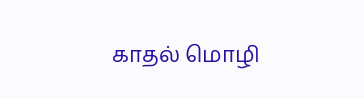காதல் மொழி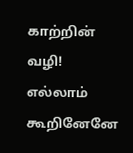காற்றின் வழி!
எல்லாம் கூறினேனே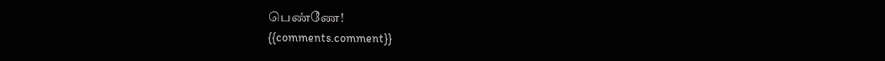பெண்ணே!
{{comments.comment}}